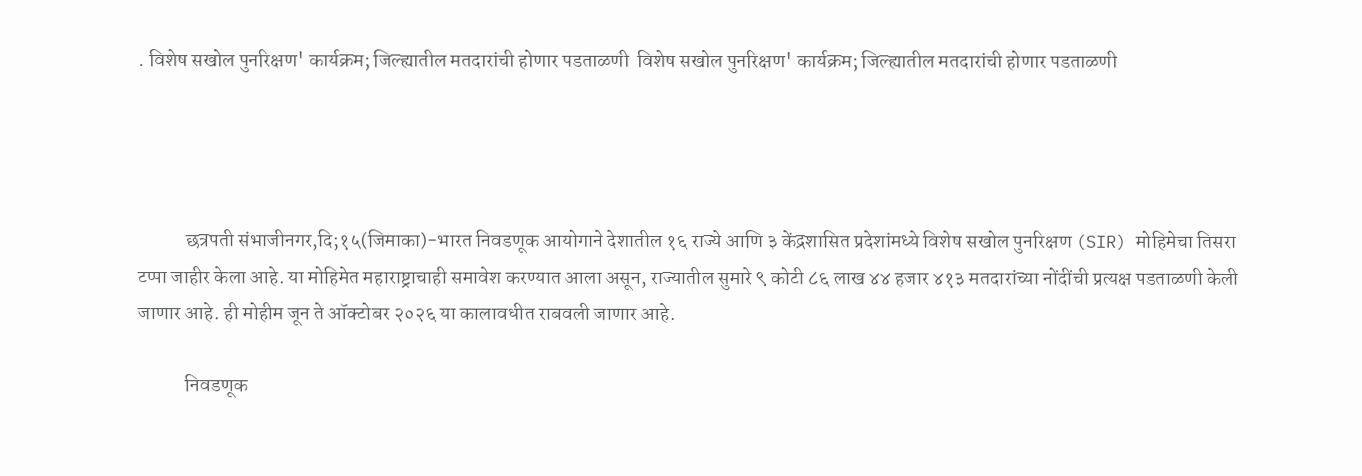. विशेष सखोल पुनरिक्षण' कार्यक्रम; जिल्ह्यातील मतदारांची होणार पडताळणी  विशेष सखोल पुनरिक्षण' कार्यक्रम; जिल्ह्यातील मतदारांची होणार पडताळणी




            छत्रपती संभाजीनगर,दि;१५(जिमाका)-भारत निवडणूक आयोगाने देशातील १६ राज्ये आणि ३ केंद्रशासित प्रदेशांमध्ये विशेष सखोल पुनरिक्षण (SIR) मोहिमेचा तिसरा टप्पा जाहीर केला आहे. या मोहिमेत महाराष्ट्राचाही समावेश करण्यात आला असून, राज्यातील सुमारे ९ कोटी ८६ लाख ४४ हजार ४१३ मतदारांच्या नोंदींची प्रत्यक्ष पडताळणी केली जाणार आहे. ही मोहीम जून ते ऑक्टोबर २०२६ या कालावधीत राबवली जाणार आहे.

            निवडणूक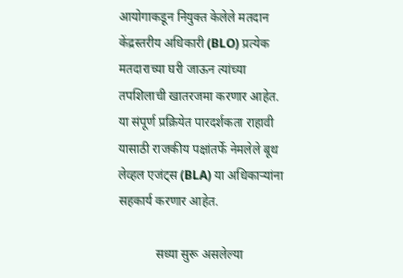आयोगाकडून नियुक्त केलेले मतदान केंद्रस्तरीय अधिकारी (BLO) प्रत्येक मतदाराच्या घरी जाऊन त्यांच्या तपशिलाची खातरजमा करणार आहेत. या संपूर्ण प्रक्रियेत पारदर्शकता राहावी यासाठी राजकीय पक्षांतर्फे नेमलेले बूथ लेव्हल एजंट्स (BLA) या अधिकाऱ्यांना सहकार्य करणार आहेत.

            सध्या सुरू असलेल्या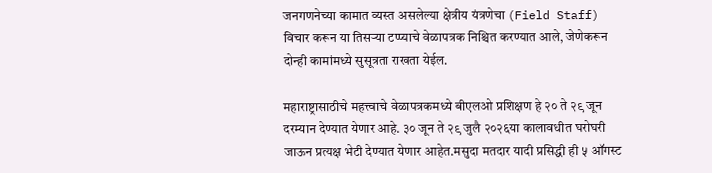जनगणनेच्या कामात व्यस्त असलेल्या क्षेत्रीय यंत्रणेचा (Field Staff) विचार करून या तिसऱ्या टप्प्याचे वेळापत्रक निश्चित करण्यात आले, जेणेकरून दोन्ही कामांमध्ये सुसूत्रता राखता येईल.

महाराष्ट्रासाठीचे महत्त्वाचे वेळापत्रकमध्ये बीएलओ प्रशिक्षण हे २० ते २९ जून दरम्यान देण्यात येणार आहे. ३० जून ते २९ जुलै २०२६या कालावधीत घरोघरी जाऊन प्रत्यक्ष भेटी देण्यात येणार आहेत.मसुदा मतदार यादी प्रसिद्धी ही ५ ऑगस्ट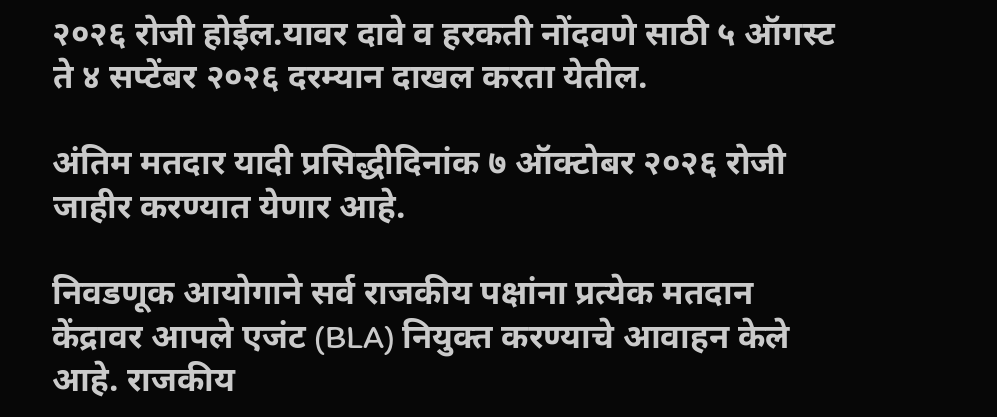२०२६ रोजी होईल.यावर दावे व हरकती नोंदवणे साठी ५ ऑगस्ट ते ४ सप्टेंबर २०२६ दरम्यान दाखल करता येतील.

अंतिम मतदार यादी प्रसिद्धीदिनांक ७ ऑक्टोबर २०२६ रोजी जाहीर करण्यात येणार आहे.

निवडणूक आयोगाने सर्व राजकीय पक्षांना प्रत्येक मतदान केंद्रावर आपले एजंट (BLA) नियुक्त करण्याचे आवाहन केले आहे. राजकीय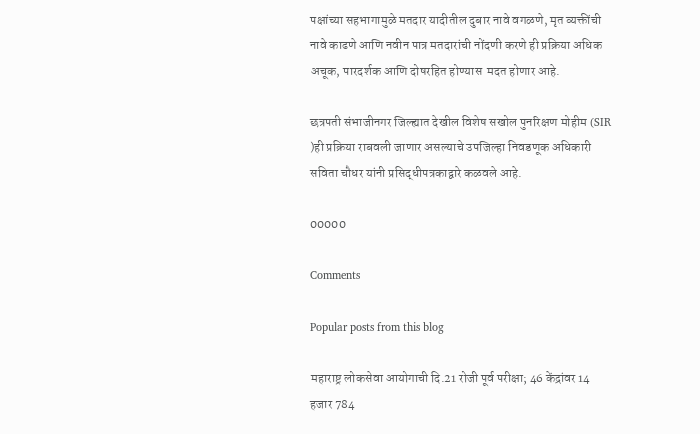पक्षांच्या सहभागामुळे मतदार यादीतील दुबार नावे वगळणे, मृत व्यक्तींची नावे काढणे आणि नवीन पात्र मतदारांची नोंदणी करणे ही प्रक्रिया अधिक अचूक, पारदर्शक आणि दोषरहित होण्यास  मदत होणार आहे.

छत्रपती संभाजीनगर जिल्ह्यात देखील विशेष सखोल पुनरिक्षण मोहीम (SIR )ही प्रक्रिया राबवली जाणार असल्याचे उपजिल्हा निवडणूक अधिकारी सविता चौधर यांनी प्रसिद्धीपत्रकाद्वारे कळवले आहे.

00000

Comments

Popular posts from this blog

महाराष्ट्र लोकसेवा आयोगाची दि.21 रोजी पूर्व परीक्षा; 46 केंद्रांवर 14 हजार 784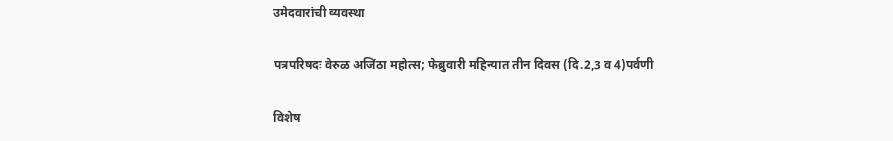उमेदवारांची व्यवस्था

पत्रपरिषदः वेरुळ अजिंठा महोत्स; फेब्रुवारी महिन्यात तीन दिवस (दि.2,3 व 4)पर्वणी

विशेष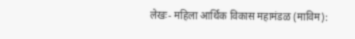लेखः- महिला आर्थिक विकास महामंडळ (माविम):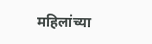महिलांच्या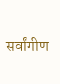सर्वांगीण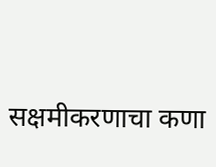सक्षमीकरणाचा कणा